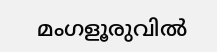മംഗളൂരുവില്‍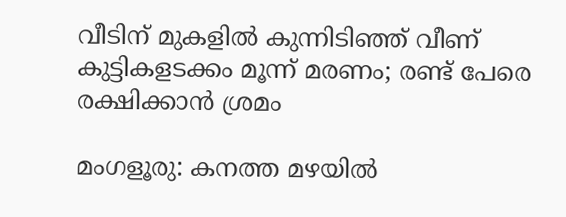വീടിന് മുകളില്‍ കുന്നിടിഞ്ഞ് വീണ് കുട്ടികളടക്കം മൂന്ന് മരണം; രണ്ട് പേരെ രക്ഷിക്കാൻ ശ്രമം

മംഗളൂരു: കനത്ത മഴയില്‍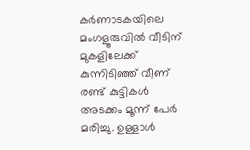കര്‍ണാടകയിലെ മംഗളൂരുവില്‍ വീടിന് മുകളിലേക്ക് കുന്നിടിഞ്ഞ് വീണ് രണ്ട് കുട്ടികള്‍ അടക്കം മൂന്ന് പേര്‍ മരിച്ചു. ഉള്ളാള്‍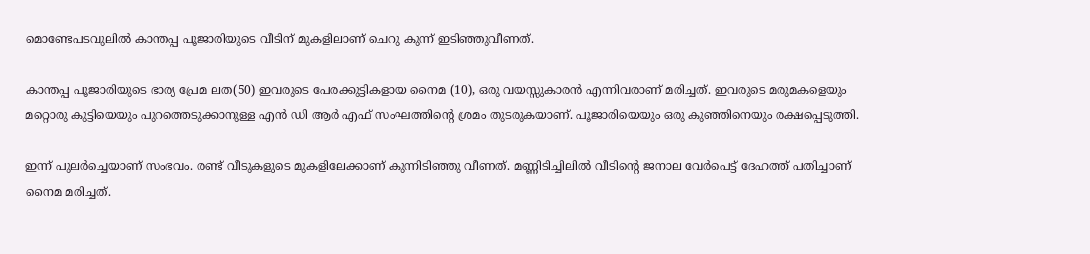മൊണ്ടേപടവുലില്‍ കാന്തപ്പ പൂജാരിയുടെ വീടിന് മുകളിലാണ് ചെറു കുന്ന് ഇടിഞ്ഞുവീണത്.

കാന്തപ്പ പൂജാരിയുടെ ഭാര്യ പ്രേമ ലത(50) ഇവരുടെ പേരക്കുട്ടികളായ നൈമ (10), ഒരു വയസ്സുകാരന്‍ എന്നിവരാണ് മരിച്ചത്. ഇവരുടെ മരുമകളെയും മറ്റൊരു കുട്ടിയെയും പുറത്തെടുക്കാനുള്ള എന്‍ ഡി ആര്‍ എഫ് സംഘത്തിന്റെ ശ്രമം തുടരുകയാണ്. പൂജാരിയെയും ഒരു കുഞ്ഞിനെയും രക്ഷപ്പെടുത്തി.

ഇന്ന് പുലര്‍ച്ചെയാണ് സംഭവം. രണ്ട് വീടുകളുടെ മുകളിലേക്കാണ് കുന്നിടിഞ്ഞു വീണത്. മണ്ണിടിച്ചിലില്‍ വീടിന്റെ ജനാല വേര്‍പെട്ട് ദേഹത്ത് പതിച്ചാണ് നൈമ മരിച്ചത്.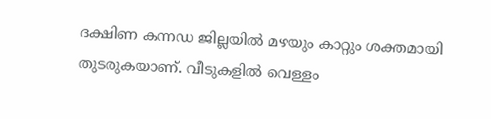ദക്ഷിണ കന്നഡ ജില്ലയില്‍ മഴയും കാറ്റും ശക്തമായി തുടരുകയാണ്. വീടുകളില്‍ വെള്ളം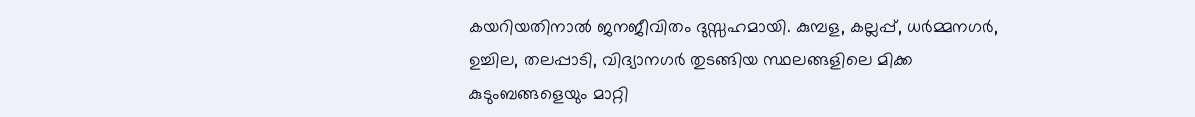കയറിയതിനാല്‍ ജനജീവിതം ദുസ്സഹമായി. കുമ്പള, കല്ലപ്പ്, ധര്‍മ്മനഗര്‍, ഉച്ചില, തലപ്പാടി, വിദ്യാനഗര്‍ തുടങ്ങിയ സ്ഥലങ്ങളിലെ മിക്ക കുടുംബങ്ങളെയും മാറ്റി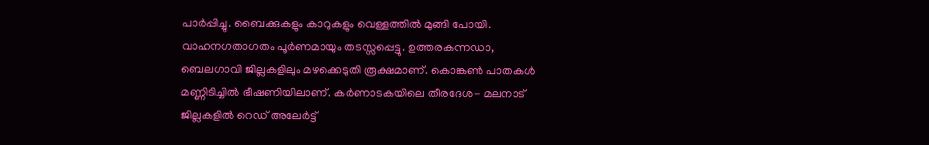പാര്‍പ്പിച്ചു. ബൈക്കുകളും കാറുകളും വെള്ളത്തില്‍ മുങ്ങി പോയി. വാഹനഗതാഗതം പൂര്‍ണമായും തടസ്സപ്പെട്ടു. ഉത്തരകന്നഡാ, ബെലഗാവി ജില്ലകളിലും മഴക്കെടുതി രൂക്ഷമാണ്. കൊങ്കണ്‍ പാതകള്‍ മണ്ണിടിച്ചില്‍ ഭീഷണിയിലാണ്. കര്‍ണാടകയിലെ തീരദേശ- മലനാട് ജില്ലകളില്‍ റെഡ് അലേര്‍ട്ട്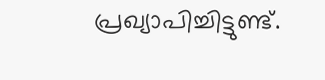പ്രഖ്യാപിച്ചിട്ടുണ്ട്.